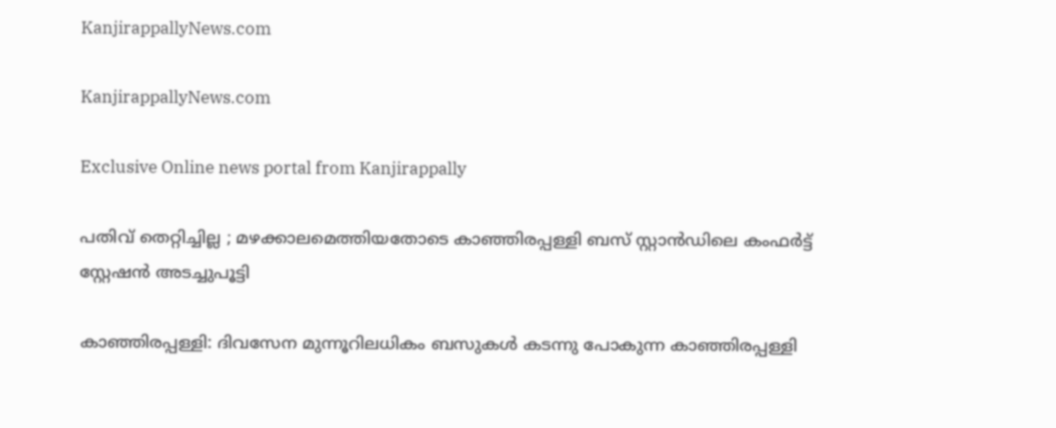KanjirappallyNews.com

KanjirappallyNews.com

Exclusive Online news portal from Kanjirappally

പതിവ് തെറ്റിച്ചില്ല ; മഴക്കാലമെത്തിയതോടെ കാഞ്ഞിരപ്പള്ളി ബസ് സ്റ്റാൻഡിലെ കംഫർട്ട് സ്റ്റേഷൻ അടച്ചുപൂട്ടി

കാഞ്ഞിരപ്പള്ളി: ദിവസേന മുന്നൂറിലധികം ബസുകൾ കടന്നു പോകുന്ന കാഞ്ഞിരപ്പള്ളി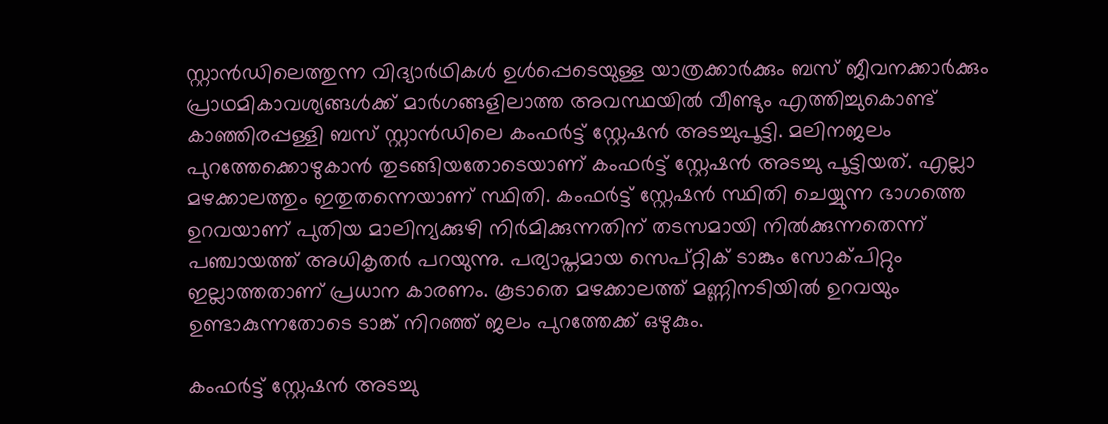സ്റ്റാൻഡിലെത്തുന്ന വിദ്യാർഥികൾ ഉൾപ്പെടെയുള്ള യാത്രക്കാർക്കും ബസ് ജീവനക്കാർക്കും പ്രാഥമികാവശ്യങ്ങൾക്ക് മാർഗങ്ങളിലാത്ത അവസ്ഥയിൽ വീണ്ടും എത്തിച്ചുകൊണ്ട് കാഞ്ഞിരപ്പള്ളി ബസ് സ്റ്റാൻഡിലെ കംഫർട്ട് സ്റ്റേഷൻ അടച്ചുപൂട്ടി. മലിനജലം പുറത്തേക്കൊഴുകാൻ തുടങ്ങിയതോടെയാണ് കംഫർട്ട് സ്റ്റേഷൻ അടച്ചു പൂട്ടിയത്. എല്ലാ മഴക്കാലത്തും ഇതുതന്നെയാണ് സ്ഥിതി. കംഫർട്ട് സ്റ്റേഷൻ സ്ഥിതി ചെയ്യുന്ന ഭാഗത്തെ ഉറവയാണ് പുതിയ മാലിന്യക്കുഴി നിർമിക്കുന്നതിന് തടസമായി നിൽക്കുന്നതെന്ന് പഞ്ചായത്ത് അധികൃതർ പറയുന്നു. പര്യാപ്തമായ സെപ്റ്റിക് ടാങ്കും സോക്‌പിറ്റും ഇല്ലാത്തതാണ് പ്രധാന കാരണം. കൂടാതെ മഴക്കാലത്ത് മണ്ണിനടിയിൽ ഉറവയും ഉണ്ടാകുന്നതോടെ ടാങ്ക് നിറഞ്ഞ് ജലം പുറത്തേക്ക് ഒഴുകും.

കംഫർട്ട് സ്റ്റേഷൻ അടച്ചു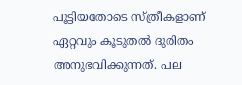പൂട്ടിയതോടെ സ്ത്രീകളാണ് ഏറ്റവും കൂടുതൽ ദുരിതം അനുഭവിക്കുന്നത്. പല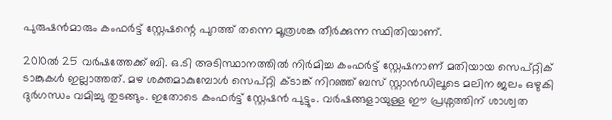പുരുഷൻമാരും കംഫർട്ട് സ്റ്റേഷന്റെ പുറത്ത് തന്നെ മൂത്രശങ്ക തീർക്കുന്ന സ്ഥിതിയാണ്.

2010ൽ 25 വർഷത്തേക്ക് ബി. ഒ.ടി അടിസ്ഥാനത്തിൽ നിർമിച്ച കംഫർട്ട് സ്റ്റേഷനാണ് മതിയായ സെപ്റ്റിക് ടാങ്കുകൾ ഇല്ലാത്തത്. മഴ ശക്തമാകുമ്പോൾ സെപ്റ്റി ക്‌ടാങ്ക് നിറഞ്ഞ് ബസ് സ്റ്റാൻഡിലൂടെ മലിന ജലം ഒഴുകി ദുർഗന്ധം വമിച്ചു തുടങ്ങും. ഇതോടെ കംഫർട്ട് സ്റ്റേഷൻ പുട്ടും. വർഷങ്ങളായുള്ള ഈ പ്രശ്ന‌ത്തിന് ശാശ്വത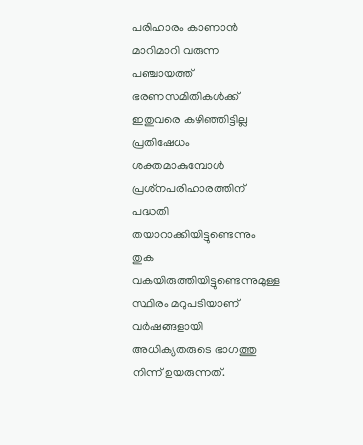പരിഹാരം കാണാൻ മാറിമാറി വരുന്ന പഞ്ചായത്ത് ഭരണസമിതികൾക്ക് ഇതുവരെ കഴിഞ്ഞിട്ടില്ല പ്രതിഷേധം ശക്തമാകുമ്പോൾ പ്രശ്‌നപരിഹാരത്തിന് പദ്ധതി തയാറാക്കിയിട്ടുണ്ടെന്നും തുക വകയിരുത്തിയിട്ടുണ്ടെന്നുമുള്ള സ്ഥിരം മറുപടിയാണ് വർഷങ്ങളായി അധിക്യതരുടെ ഭാഗത്തു നിന്ന് ഉയരുന്നത്.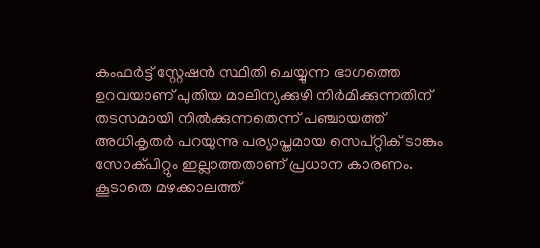കംഫർട്ട് സ്റ്റേഷൻ സ്ഥിതി ചെയ്യുന്ന ഭാഗത്തെ ഉറവയാണ് പുതിയ മാലിന്യക്കുഴി നിർമിക്കുന്നതിന് തടസമായി നിൽക്കുന്നതെന്ന് പഞ്ചായത്ത് അധികൃതർ പറയുന്നു പര്യാപ്തമായ സെപ്റ്റിക് ടാങ്കും സോക്‌പിറ്റും ഇല്ലാത്തതാണ് പ്രധാന കാരണം. കൂടാതെ മഴക്കാലത്ത്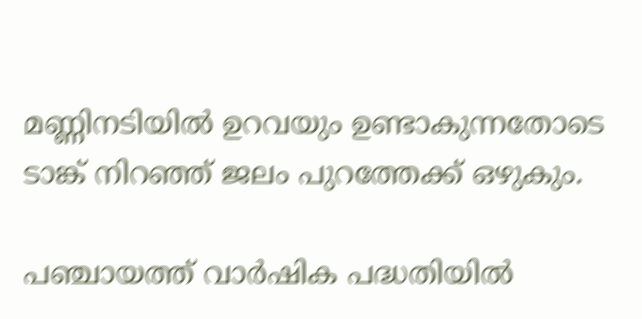മണ്ണിനടിയിൽ ഉറവയും ഉണ്ടാകുന്നതോടെ ടാങ്ക് നിറഞ്ഞ് ജലം പുറത്തേക്ക് ഒഴുകും.

പഞ്ചായത്ത് വാർഷിക പദ്ധതിയിൽ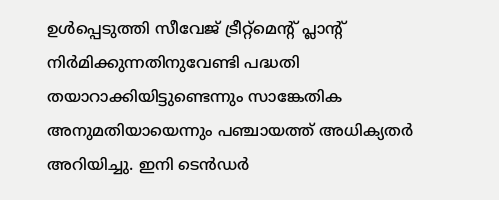ഉൾപ്പെടുത്തി സീവേജ് ട്രീറ്റ്‌മെന്റ് പ്ലാന്റ് നിർമിക്കുന്നതിനുവേണ്ടി പദ്ധതി തയാറാക്കിയിട്ടുണ്ടെന്നും സാങ്കേതിക അനുമതിയായെന്നും പഞ്ചായത്ത് അധിക്യതർ അറിയിച്ചു. ഇനി ടെൻഡർ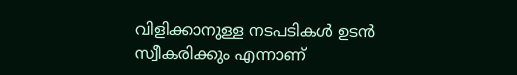വിളിക്കാനുള്ള നടപടികൾ ഉടൻ സ്വീകരിക്കും എന്നാണ്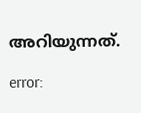അറിയുന്നത്.

error: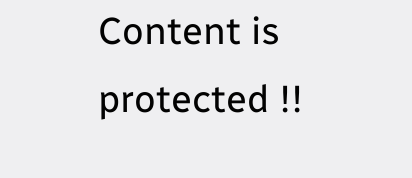Content is protected !!